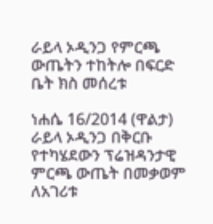ራይላ ኦዲንጋ የምርጫ ውጤትን ተከትሎ በፍርድ ቤት ክስ መሰረቱ

ነሐሴ 16/2014 (ዋልታ) ራይላ ኦዲንጋ በቅርቡ የተካሄደውን ፕሬዝዳንታዊ ምርጫ ውጤት በመቃወም ለአገሪቱ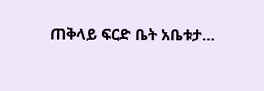ጠቅላይ ፍርድ ቤት አቤቱታ…